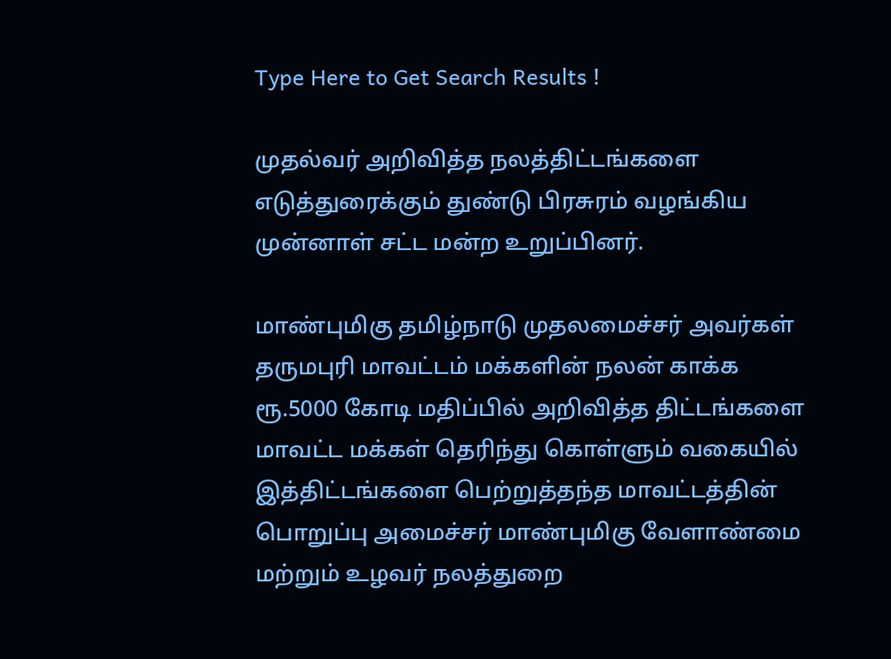Type Here to Get Search Results !

முதல்வர் அறிவித்த நலத்திட்டங்களை எடுத்துரைக்கும் துண்டு பிரசுரம் வழங்கிய முன்னாள் சட்ட மன்ற உறுப்பினர்.

மாண்புமிகு தமிழ்நாடு முதலமைச்சர் அவர்கள் தருமபுரி மாவட்டம் மக்களின் நலன் காக்க ரூ.5000 கோடி மதிப்பில் அறிவித்த திட்டங்களை மாவட்ட மக்கள் தெரிந்து கொள்ளும் வகையில் இத்திட்டங்களை பெற்றுத்தந்த மாவட்டத்தின் பொறுப்பு அமைச்சர் மாண்புமிகு வேளாண்மை மற்றும் உழவர் நலத்துறை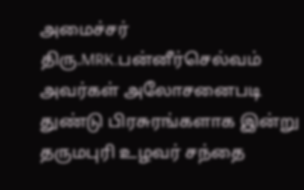அமைச்சர் திரு.MRK.பன்னீர்செல்வம் அவர்கள் அலோசனைபடி துண்டு பிரசுரங்களாக இன்று தருமபுரி உழவர் சந்தை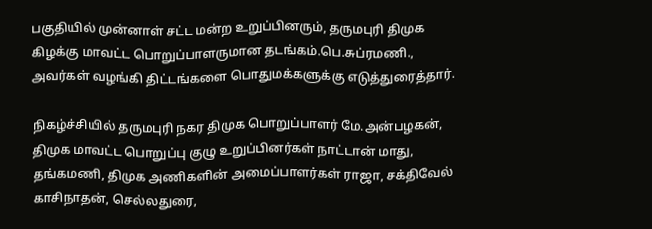பகுதியில் முன்னாள் சட்ட மன்ற உறுப்பினரும், தருமபுரி திமுக கிழக்கு மாவட்ட பொறுப்பாளருமான தடங்கம்.பெ.சுப்ரமணி., அவர்கள் வழங்கி திட்டங்களை பொதுமக்களுக்கு எடுத்துரைத்தார்.

நிகழ்ச்சியில் தருமபுரி நகர திமுக பொறுப்பாளர் மே.அன்பழகன், திமுக மாவட்ட பொறுப்பு குழு உறுப்பினர்கள் நாட்டான் மாது, தங்கமணி, திமுக அணிகளின் அமைப்பாளர்கள் ராஜா, சக்திவேல் காசிநாதன், செல்லதுரை,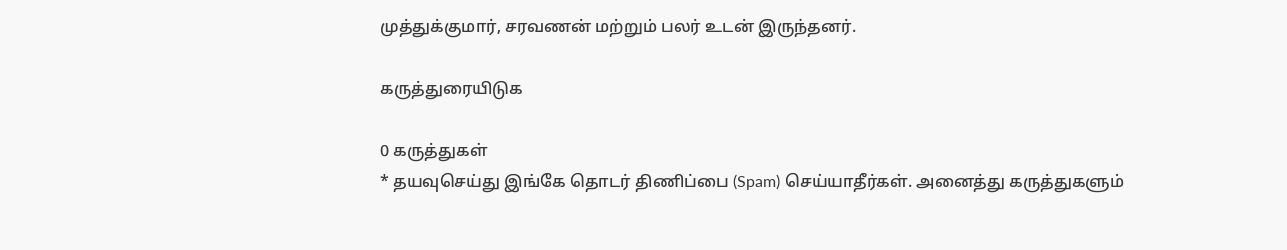முத்துக்குமார், சரவணன் மற்றும் பலர் உடன் இருந்தனர்.

கருத்துரையிடுக

0 கருத்துகள்
* தயவுசெய்து இங்கே தொடர் திணிப்பை (Spam) செய்யாதீர்கள். அனைத்து கருத்துகளும்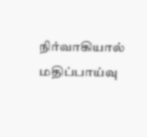நிர்வாகியால் மதிப்பாய்வு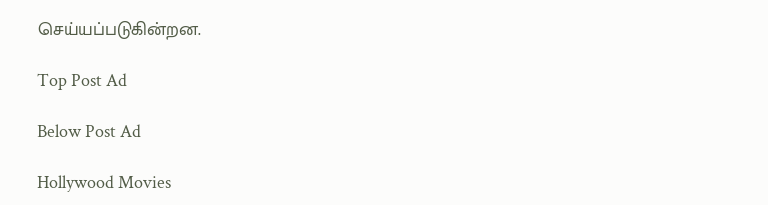செய்யப்படுகின்றன.

Top Post Ad

Below Post Ad

Hollywood Movies